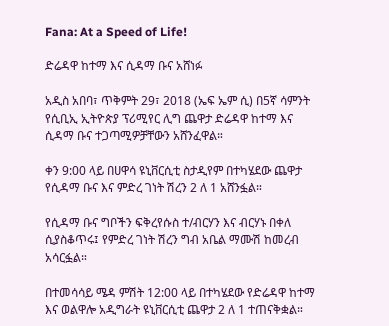Fana: At a Speed of Life!

ድሬዳዋ ከተማ እና ሲዳማ ቡና አሸነፉ

አዲስ አበባ፣ ጥቅምት 29፣ 2018 (ኤፍ ኤም ሲ) በ5ኛ ሳምንት የሲቢኢ ኢትዮጵያ ፕሪሚየር ሊግ ጨዋታ ድሬዳዋ ከተማ እና ሲዳማ ቡና ተጋጣሚዎቻቸውን አሸንፈዋል።

ቀን 9:00 ላይ በሀዋሳ ዩኒቨርሲቲ ስታዲየም በተካሄደው ጨዋታ የሲዳማ ቡና እና ምድረ ገነት ሽረን 2 ለ 1 አሸንፏል።

የሲዳማ ቡና ግቦችን ፍቅረየሱስ ተ/ብርሃን እና ብርሃኑ በቀለ ሲያስቆጥሩ፤ የምድረ ገነት ሽረን ግብ አቤል ማሙሽ ከመረብ አሳርፏል።

በተመሳሳይ ሜዳ ምሽት 12:00 ላይ በተካሄደው የድሬዳዋ ከተማ እና ወልዋሎ አዲግራት ዩኒቨርሲቲ ጨዋታ 2 ለ 1 ተጠናቅቋል።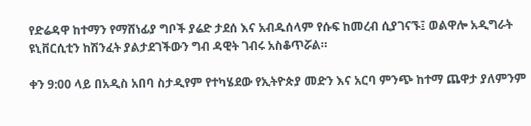የድሬዳዋ ከተማን የማሸነፊያ ግቦች ያሬድ ታደሰ እና አብዱሰላም የሱፍ ከመረብ ሲያገናኙ፤ ወልዋሎ አዲግራት ዩኒቨርሲቲን ከሽንፈት ያልታደገችውን ግብ ዳዊት ገብሩ አስቆጥሯል።

ቀን 9:00 ላይ በአዲስ አበባ ስታዲየም የተካሄደው የኢትዮጵያ መድን እና አርባ ምንጭ ከተማ ጨዋታ ያለምንም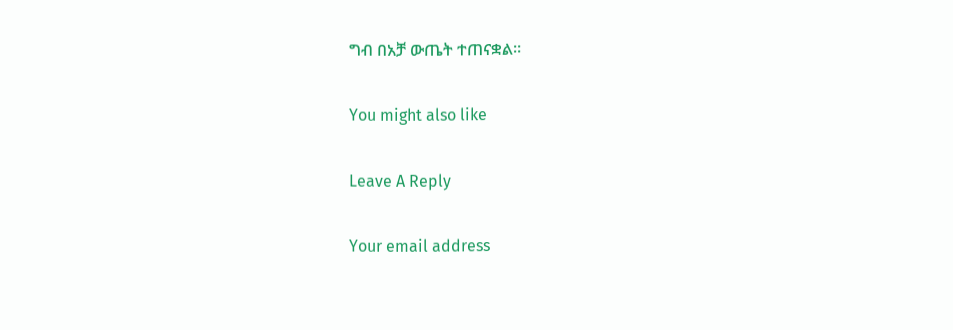ግብ በአቻ ውጤት ተጠናቋል።

You might also like

Leave A Reply

Your email address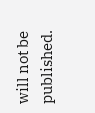will not be published.